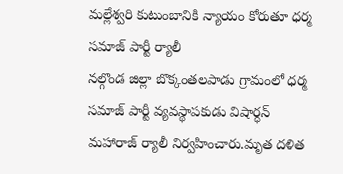మల్లేశ్వరి కుటుంబానికి న్యాయం కోరుతూ ధర్మ సమాజ్ పార్టీ ర్యాలీ
నల్గొండ జిల్లా బొక్కంతలపాడు గ్రామంలో ధర్మ సమాజ్ పార్టీ వ్యవస్థాపకుడు విషార్ధన్ మహారాజ్ ర్యాలీ నిర్వహించారు.మృత దళిత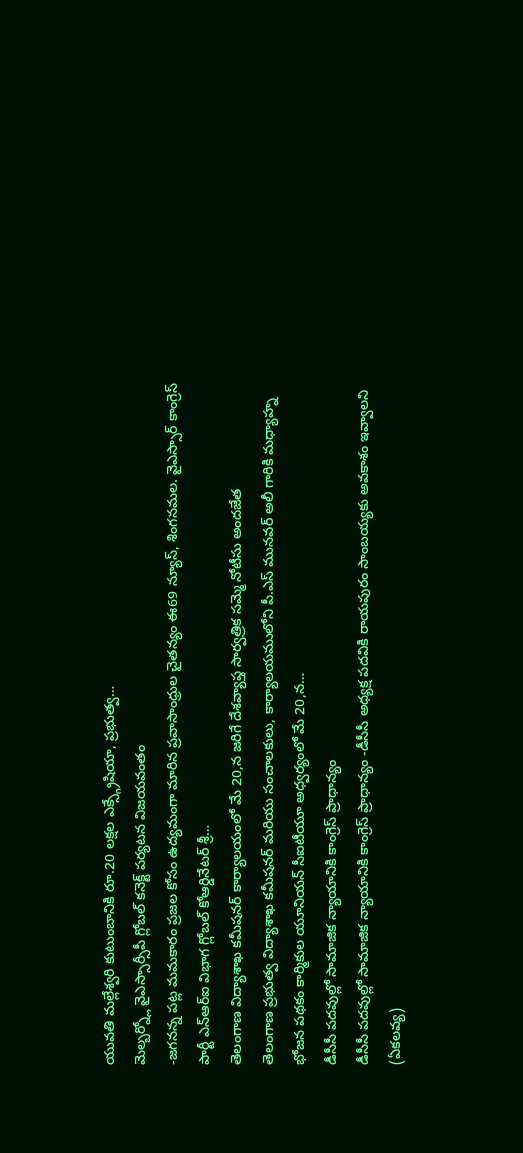యువతి మల్లేశ్వరి కుటుంబానికి రూ.20 లక్షల ఎక్స్గ్రేషియా, ప్రభుత్వ…
మెల్బర్న్లో వైఎస్సార్సీపీ గ్లోబల్ కనెక్ట్ పర్యటన విజయవంతం
-జగనన్న పట్ల మమకారం ప్రజల కోసం ఉద్యమంగా మారిన ప్రవాసాంధ్రుల చైతన్యం ఈ69 న్యూస్, శింగనమల. వైఎస్సార్ కాంగ్రెస్ పార్టీ ఎన్ఆర్ఐ విభాగ గ్లోబల్ కోఆర్డినేటర్ శ్రీ…
తెలంగాణ విద్యాశాఖ కమీషనర్ కార్యాలయంలో మే 20,న జరిగే దేశవ్యాప్త సార్వత్రిక సమ్మె నోటీసు అందజేత
తెలంగాణ ప్రభుత్వ విద్యాశాఖ కమీషనర్ మరియు సంచాలకులు, కార్యాలయములోని పీ.ఎస్ మునవర్ అలీ గారికి మధ్యాహ్న భోజన పథకం కార్మికుల యూనియన్ సీఐటీయూ అధ్వర్యంలో మే 20,న…
డీసీసీ పదవుల్లో సామాజిక న్యాయానికి కాంగ్రెస్ ప్రాధాన్యం
డీసీసీ పదవుల్లో సామాజిక న్యాయానికి కాంగ్రెస్ ప్రాధాన్యం -డీసీసీ అధ్యక్ష పదవికి రాయపురం సాంబయ్యకు అవకాశం ఇవ్వాలని (ఏకలవ్య)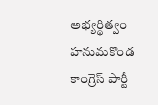అభ్యర్థిత్వం హనుమకొండ కాంగ్రెస్ పార్టీ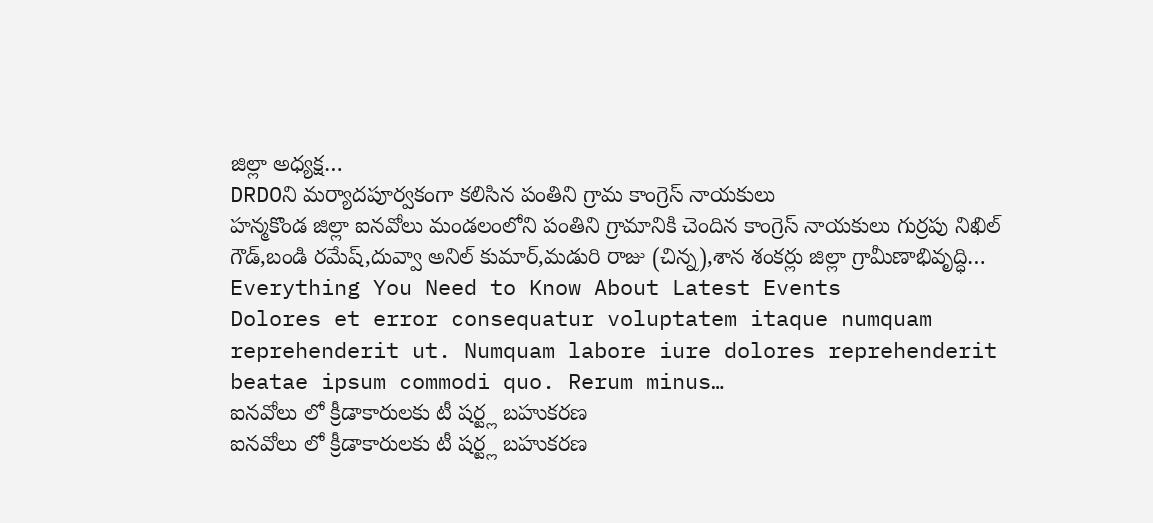జిల్లా అధ్యక్ష…
DRDOని మర్యాదపూర్వకంగా కలిసిన పంతిని గ్రామ కాంగ్రెస్ నాయకులు
హన్మకొండ జిల్లా ఐనవోలు మండలంలోని పంతిని గ్రామానికి చెందిన కాంగ్రెస్ నాయకులు గుర్రపు నిఖిల్ గౌడ్,బండి రమేష్,దువ్వా అనిల్ కుమార్,మడురి రాజు (చిన్న),శాన శంకర్లు జిల్లా గ్రామీణాభివృద్ధి…
Everything You Need to Know About Latest Events
Dolores et error consequatur voluptatem itaque numquam reprehenderit ut. Numquam labore iure dolores reprehenderit beatae ipsum commodi quo. Rerum minus…
ఐనవోలు లో క్రీడాకారులకు టీ షర్ట్ల బహుకరణ
ఐనవోలు లో క్రీడాకారులకు టీ షర్ట్ల బహుకరణ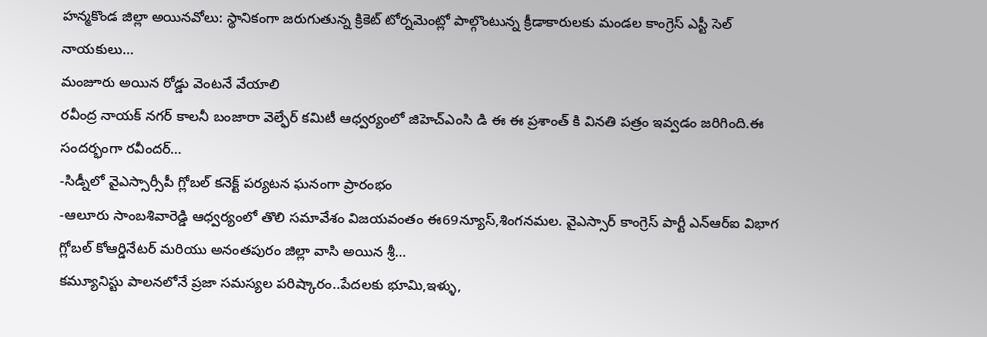హన్మకొండ జిల్లా అయినవోలు: స్థానికంగా జరుగుతున్న క్రికెట్ టోర్నమెంట్లో పాల్గొంటున్న క్రీడాకారులకు మండల కాంగ్రెస్ ఎస్టీ సెల్ నాయకులు…
మంజూరు అయిన రోడ్డు వెంటనే వేయాలి
రవీంద్ర నాయక్ నగర్ కాలనీ బంజారా వెల్ఫేర్ కమిటీ ఆధ్వర్యంలో జిహెచ్ఎంసి డి ఈ ఈ ప్రశాంత్ కి వినతి పత్రం ఇవ్వడం జరిగింది.ఈ సందర్భంగా రవీందర్…
-సిడ్నీలో వైఎస్సార్సీపీ గ్లోబల్ కనెక్ట్ పర్యటన ఘనంగా ప్రారంభం
-ఆలూరు సాంబశివారెడ్డి ఆధ్వర్యంలో తొలి సమావేశం విజయవంతం ఈ69న్యూస్,శింగనమల. వైఎస్సార్ కాంగ్రెస్ పార్టీ ఎన్ఆర్ఐ విభాగ గ్లోబల్ కోఆర్డినేటర్ మరియు అనంతపురం జిల్లా వాసి అయిన శ్రీ…
కమ్యూనిస్టు పాలనలోనే ప్రజా సమస్యల పరిష్కారం..పేదలకు భూమి,ఇళ్ళు,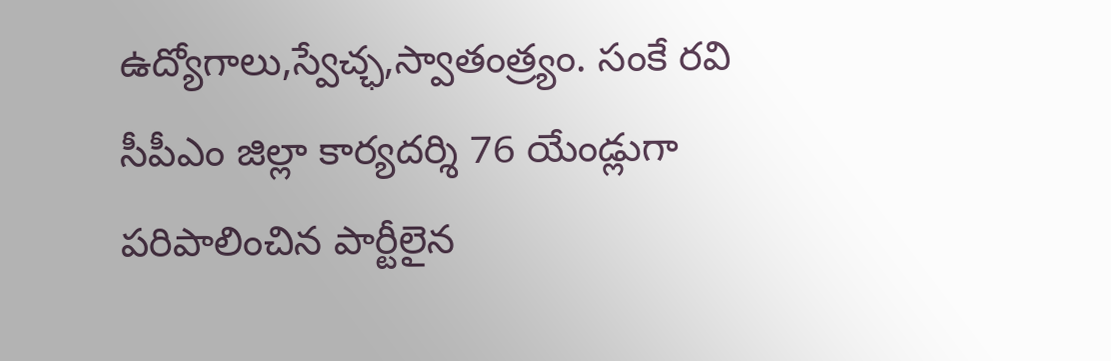ఉద్యోగాలు,స్వేచ్ఛ,స్వాతంత్ర్యం. సంకే రవి సీపీఎం జిల్లా కార్యదర్శి 76 యేండ్లుగా పరిపాలించిన పార్టీలైన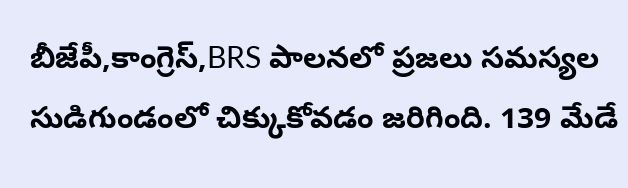బీజేపీ,కాంగ్రెస్,BRS పాలనలో ప్రజలు సమస్యల సుడిగుండంలో చిక్కుకోవడం జరిగింది. 139 మేడే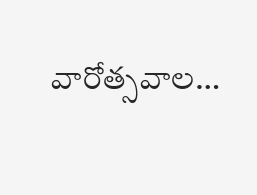వారోత్సవాల…